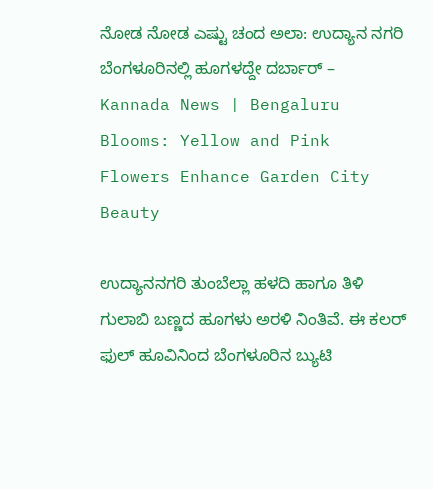ನೋಡ ನೋಡ ಎಷ್ಟು ಚಂದ ಅಲಾ: ಉದ್ಯಾನ ನಗರಿ ಬೆಂಗಳೂರಿನಲ್ಲಿ ಹೂಗಳದ್ದೇ ದರ್ಬಾರ್ – Kannada News | Bengaluru Blooms: Yellow and Pink Flowers Enhance Garden City Beauty

ಉದ್ಯಾನನಗರಿ ತುಂಬೆಲ್ಲಾ ಹಳದಿ ಹಾಗೂ ತಿಳಿ ಗುಲಾಬಿ ಬಣ್ಣದ ಹೂಗಳು ಅರಳಿ ನಿಂತಿವೆ. ಈ ಕಲರ್ ಫುಲ್ ಹೂವಿನಿಂದ ಬೆಂಗಳೂರಿನ ಬ್ಯುಟಿ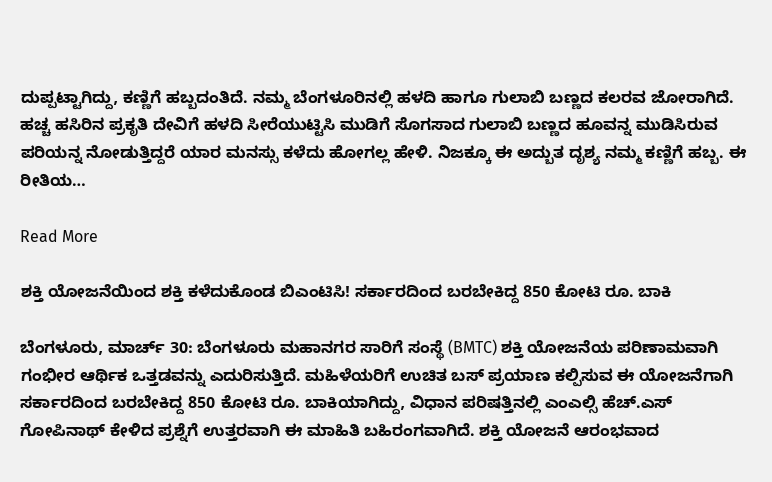ದುಪ್ಪಟ್ಟಾಗಿದ್ದು, ಕಣ್ಣಿಗೆ ಹಬ್ಬದಂತಿದೆ. ನಮ್ಮ ಬೆಂಗಳೂರಿನಲ್ಲಿ ಹಳದಿ ಹಾಗೂ ಗುಲಾಬಿ ಬಣ್ಣದ ಕಲರವ ಜೋರಾಗಿದೆ.  ಹಚ್ಚ ಹಸಿರಿನ ಪ್ರಕೃತಿ ದೇವಿಗೆ ಹಳದಿ ಸೀರೆಯುಟ್ಟಿಸಿ ಮುಡಿಗೆ ಸೊಗಸಾದ ಗುಲಾಬಿ ಬಣ್ಣದ ಹೂವನ್ನ ಮುಡಿಸಿರುವ ಪರಿಯನ್ನ ನೋಡುತ್ತಿದ್ದರೆ ಯಾರ ಮನಸ್ಸು ಕಳೆದು ಹೋಗಲ್ಲ ಹೇಳಿ. ನಿಜಕ್ಕೂ ಈ ಅದ್ಬುತ ದೃಶ್ಯ ನಮ್ಮ ಕಣ್ಣಿಗೆ ಹಬ್ಬ. ಈ ರೀತಿಯ…

Read More

ಶಕ್ತಿ ಯೋಜನೆಯಿಂದ ಶಕ್ತಿ ಕಳೆದುಕೊಂಡ ಬಿಎಂಟಿಸಿ! ಸರ್ಕಾರದಿಂದ ಬರಬೇಕಿದ್ದ 850 ಕೋಟಿ ರೂ. ಬಾಕಿ

ಬೆಂಗಳೂರು, ಮಾರ್ಚ್ 30: ಬೆಂಗಳೂರು ಮಹಾನಗರ ಸಾರಿಗೆ ಸಂಸ್ಥೆ (BMTC) ಶಕ್ತಿ ಯೋಜನೆಯ ಪರಿಣಾಮವಾಗಿ ಗಂಭೀರ ಆರ್ಥಿಕ ಒತ್ತಡವನ್ನು ಎದುರಿಸುತ್ತಿದೆ. ಮಹಿಳೆಯರಿಗೆ ಉಚಿತ ಬಸ್ ಪ್ರಯಾಣ ಕಲ್ಪಿಸುವ ಈ ಯೋಜನೆಗಾಗಿ ಸರ್ಕಾರದಿಂದ ಬರಬೇಕಿದ್ದ 850 ಕೋಟಿ ರೂ. ಬಾಕಿಯಾಗಿದ್ದು, ವಿಧಾನ ಪರಿಷತ್ತಿನಲ್ಲಿ ಎಂಎಲ್ಸಿ ಹೆಚ್.ಎಸ್ ಗೋಪಿನಾಥ್ ಕೇಳಿದ ಪ್ರಶ್ನೆಗೆ ಉತ್ತರವಾಗಿ ಈ ಮಾಹಿತಿ ಬಹಿರಂಗವಾಗಿದೆ. ಶಕ್ತಿ ಯೋಜನೆ ಆರಂಭವಾದ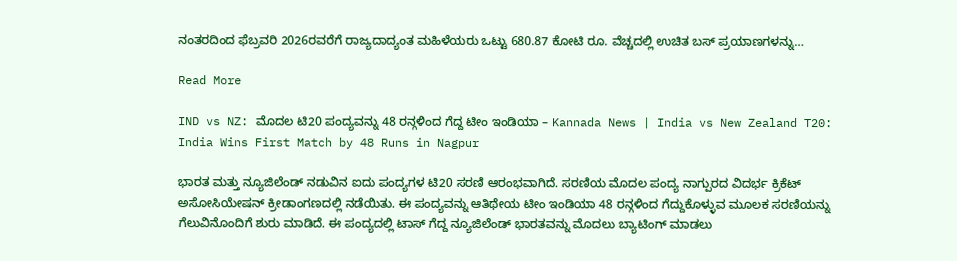ನಂತರದಿಂದ ಫೆಬ್ರವರಿ 2026ರವರೆಗೆ ರಾಜ್ಯದಾದ್ಯಂತ ಮಹಿಳೆಯರು ಒಟ್ಟು 680.87 ಕೋಟಿ ರೂ. ವೆಚ್ಚದಲ್ಲಿ ಉಚಿತ ಬಸ್ ಪ್ರಯಾಣಗಳನ್ನು…

Read More

IND vs NZ: ಮೊದಲ ಟಿ20 ಪಂದ್ಯವನ್ನು 48 ರನ್ಗಳಿಂದ ಗೆದ್ದ ಟೀಂ ಇಂಡಿಯಾ – Kannada News | India vs New Zealand T20: India Wins First Match by 48 Runs in Nagpur

ಭಾರತ ಮತ್ತು ನ್ಯೂಜಿಲೆಂಡ್ ನಡುವಿನ ಐದು ಪಂದ್ಯಗಳ ಟಿ20 ಸರಣಿ ಆರಂಭವಾಗಿದೆ. ಸರಣಿಯ ಮೊದಲ ಪಂದ್ಯ ನಾಗ್ಪುರದ ವಿದರ್ಭ ಕ್ರಿಕೆಟ್ ಅಸೋಸಿಯೇಷನ್ ಕ್ರೀಡಾಂಗಣದಲ್ಲಿ ನಡೆಯಿತು. ಈ ಪಂದ್ಯವನ್ನು ಆತಿಥೇಯ ಟೀಂ ಇಂಡಿಯಾ 48 ರನ್ಗಳಿಂದ ಗೆದ್ದುಕೊಳ್ಳುವ ಮೂಲಕ ಸರಣಿಯನ್ನು ಗೆಲುವಿನೊಂದಿಗೆ ಶುರು ಮಾಡಿದೆ. ಈ ಪಂದ್ಯದಲ್ಲಿ ಟಾಸ್ ಗೆದ್ದ ನ್ಯೂಜಿಲೆಂಡ್ ಭಾರತವನ್ನು ಮೊದಲು ಬ್ಯಾಟಿಂಗ್ ಮಾಡಲು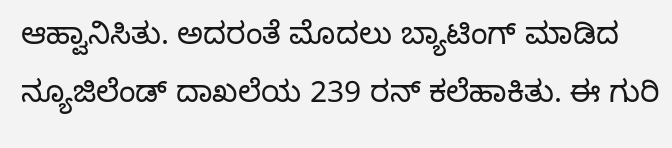ಆಹ್ವಾನಿಸಿತು. ಅದರಂತೆ ಮೊದಲು ಬ್ಯಾಟಿಂಗ್ ಮಾಡಿದ ನ್ಯೂಜಿಲೆಂಡ್ ದಾಖಲೆಯ 239 ರನ್ ಕಲೆಹಾಕಿತು. ಈ ಗುರಿ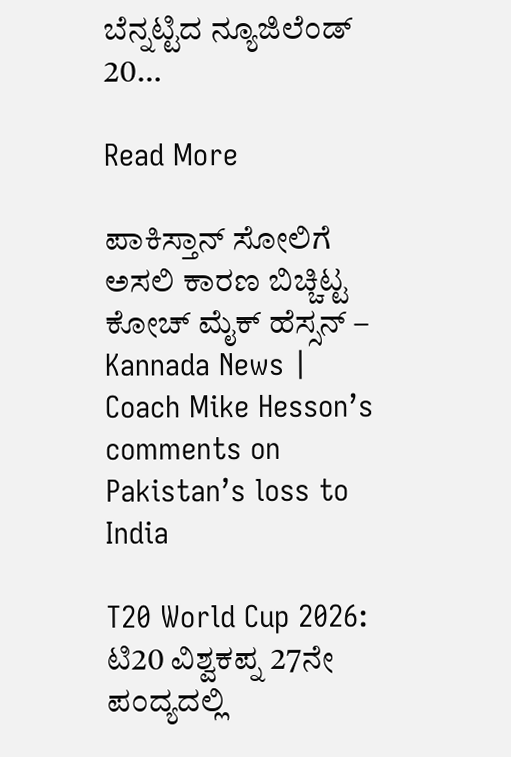ಬೆನ್ನಟ್ಟಿದ ನ್ಯೂಜಿಲೆಂಡ್ 20…

Read More

ಪಾಕಿಸ್ತಾನ್ ಸೋಲಿಗೆ ಅಸಲಿ ಕಾರಣ ಬಿಚ್ಚಿಟ್ಟ ಕೋಚ್ ಮೈಕ್ ಹೆಸ್ಸನ್ – Kannada News | Coach Mike Hesson’s comments on Pakistan’s loss to India

T20 World Cup 2026: ಟಿ20 ವಿಶ್ವಕಪ್ನ 27ನೇ ಪಂದ್ಯದಲ್ಲಿ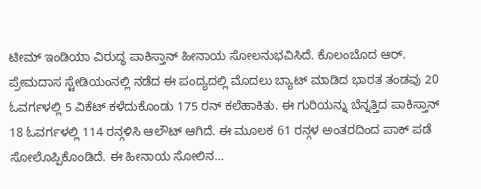ಟೀಮ್ ಇಂಡಿಯಾ ವಿರುದ್ಧ ಪಾಕಿಸ್ತಾನ್ ಹೀನಾಯ ಸೋಲನುಭವಿಸಿದೆ. ಕೊಲಂಬೊದ ಆರ್. ಪ್ರೇಮದಾಸ ಸ್ಟೇಡಿಯಂನಲ್ಲಿ ನಡೆದ ಈ ಪಂದ್ಯದಲ್ಲಿ ಮೊದಲು ಬ್ಯಾಟ್ ಮಾಡಿದ ಭಾರತ ತಂಡವು 20 ಓವರ್ಗಳಲ್ಲಿ 5 ವಿಕೆಟ್ ಕಳೆದುಕೊಂಡು 175 ರನ್ ಕಲೆಹಾಕಿತು. ಈ ಗುರಿಯನ್ನು ಬೆನ್ನತ್ತಿದ ಪಾಕಿಸ್ತಾನ್ 18 ಓವರ್ಗಳಲ್ಲಿ 114 ರನ್ಗಳಿಸಿ ಆಲೌಟ್ ಆಗಿದೆ. ಈ ಮೂಲಕ 61 ರನ್ಗಳ ಅಂತರದಿಂದ ಪಾಕ್ ಪಡೆ ಸೋಲೊಪ್ಪಿಕೊಂಡಿದೆ. ಈ ಹೀನಾಯ ಸೋಲಿನ…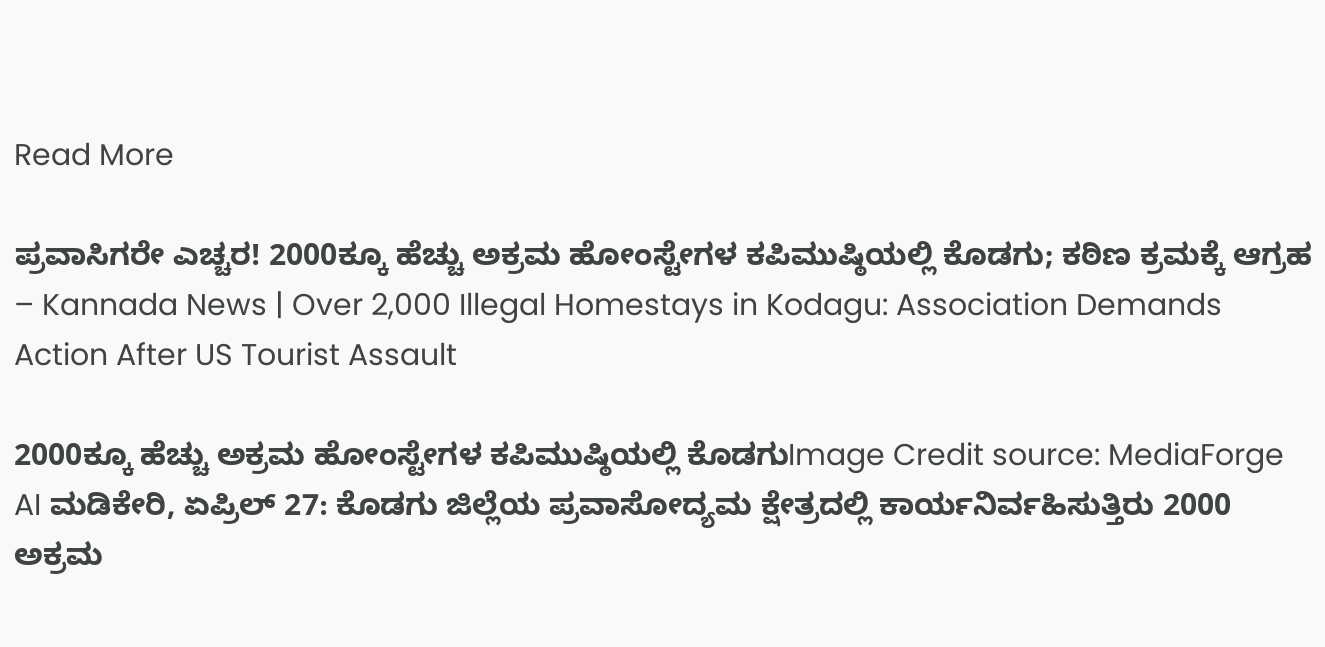Read More

ಪ್ರವಾಸಿಗರೇ ಎಚ್ಚರ! 2000ಕ್ಕೂ ಹೆಚ್ಚು ಅಕ್ರಮ ಹೋಂಸ್ಟೇಗಳ ಕಪಿಮುಷ್ಠಿಯಲ್ಲಿ ಕೊಡಗು; ಕಠಿಣ ಕ್ರಮಕ್ಕೆ ಆಗ್ರಹ – Kannada News | Over 2,000 Illegal Homestays in Kodagu: Association Demands Action After US Tourist Assault

2000ಕ್ಕೂ ಹೆಚ್ಚು ಅಕ್ರಮ ಹೋಂಸ್ಟೇಗಳ ಕಪಿಮುಷ್ಠಿಯಲ್ಲಿ ಕೊಡಗುImage Credit source: MediaForge AI ಮಡಿಕೇರಿ, ಏಪ್ರಿಲ್ 27: ಕೊಡಗು ಜಿಲ್ಲೆಯ ಪ್ರವಾಸೋದ್ಯಮ ಕ್ಷೇತ್ರದಲ್ಲಿ ಕಾರ್ಯನಿರ್ವಹಿಸುತ್ತಿರು 2000 ಅಕ್ರಮ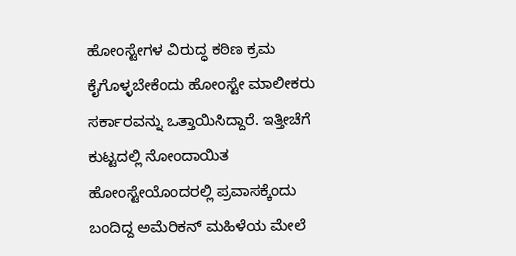ಹೋಂಸ್ಟೇಗಳ ವಿರುದ್ಧ ಕಠಿಣ ಕ್ರಮ ಕೈಗೊಳ್ಳಬೇಕೆಂದು ಹೋಂಸ್ಟೇ ಮಾಲೀಕರು ಸರ್ಕಾರವನ್ನು ಒತ್ತಾಯಿಸಿದ್ದಾರೆ. ಇತ್ತೀಚೆಗೆ ಕುಟ್ಟದಲ್ಲಿ ನೋಂದಾಯಿತ ಹೋಂಸ್ಟೇಯೊಂದರಲ್ಲಿ ಪ್ರವಾಸಕ್ಕೆಂದು ಬಂದಿದ್ದ ಅಮೆರಿಕನ್ ಮಹಿಳೆಯ ಮೇಲೆ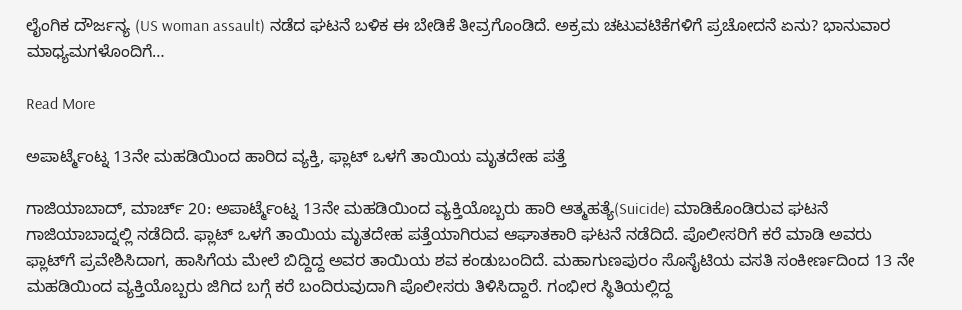ಲೈಂಗಿಕ ದೌರ್ಜನ್ಯ (US woman assault) ನಡೆದ ಘಟನೆ ಬಳಿಕ ಈ ಬೇಡಿಕೆ ತೀವ್ರಗೊಂಡಿದೆ. ಅಕ್ರಮ ಚಟುವಟಿಕೆಗಳಿಗೆ ಪ್ರಚೋದನೆ ಏನು? ಭಾನುವಾರ ಮಾಧ್ಯಮಗಳೊಂದಿಗೆ…

Read More

ಅಪಾರ್ಟ್ಮೆಂಟ್ನ 13ನೇ ಮಹಡಿಯಿಂದ ಹಾರಿದ ವ್ಯಕ್ತಿ, ಫ್ಲಾಟ್ ಒಳಗೆ ತಾಯಿಯ ಮೃತದೇಹ ಪತ್ತೆ

ಗಾಜಿಯಾಬಾದ್, ಮಾರ್ಚ್ 20: ಅಪಾರ್ಟ್ಮೆಂಟ್ನ 13ನೇ ಮಹಡಿಯಿಂದ ವ್ಯಕ್ತಿಯೊಬ್ಬರು ಹಾರಿ ಆತ್ಮಹತ್ಯೆ(Suicide) ಮಾಡಿಕೊಂಡಿರುವ ಘಟನೆ ಗಾಜಿಯಾಬಾದ್ನಲ್ಲಿ ನಡೆದಿದೆ. ಫ್ಲಾಟ್ ಒಳಗೆ ತಾಯಿಯ ಮೃತದೇಹ ಪತ್ತೆಯಾಗಿರುವ ಆಘಾತಕಾರಿ ಘಟನೆ ನಡೆದಿದೆ. ಪೊಲೀಸರಿಗೆ ಕರೆ ಮಾಡಿ ಅವರು ಫ್ಲಾಟ್‌ಗೆ ಪ್ರವೇಶಿಸಿದಾಗ, ಹಾಸಿಗೆಯ ಮೇಲೆ ಬಿದ್ದಿದ್ದ ಅವರ ತಾಯಿಯ ಶವ ಕಂಡುಬಂದಿದೆ. ಮಹಾಗುಣಪುರಂ ಸೊಸೈಟಿಯ ವಸತಿ ಸಂಕೀರ್ಣದಿಂದ 13 ನೇ ಮಹಡಿಯಿಂದ ವ್ಯಕ್ತಿಯೊಬ್ಬರು ಜಿಗಿದ ಬಗ್ಗೆ ಕರೆ ಬಂದಿರುವುದಾಗಿ ಪೊಲೀಸರು ತಿಳಿಸಿದ್ದಾರೆ. ಗಂಭೀರ ಸ್ಥಿತಿಯಲ್ಲಿದ್ದ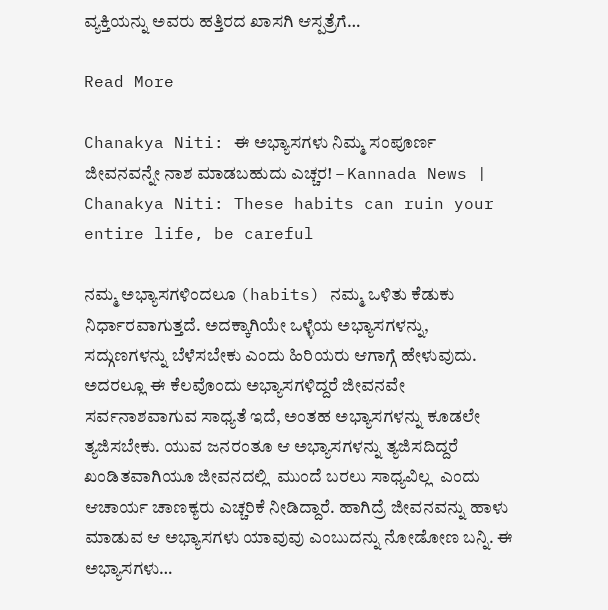ವ್ಯಕ್ತಿಯನ್ನು ಅವರು ಹತ್ತಿರದ ಖಾಸಗಿ ಆಸ್ಪತ್ರೆಗೆ…

Read More

Chanakya Niti: ಈ ಅಭ್ಯಾಸಗಳು ನಿಮ್ಮ ಸಂಪೂರ್ಣ ಜೀವನವನ್ನೇ ನಾಶ ಮಾಡಬಹುದು ಎಚ್ಚರ! – Kannada News | Chanakya Niti: These habits can ruin your entire life, be careful

ನಮ್ಮ ಅಭ್ಯಾಸಗಳಿಂದಲೂ (habits) ನಮ್ಮ ಒಳಿತು ಕೆಡುಕು ನಿರ್ಧಾರವಾಗುತ್ತದೆ. ಅದಕ್ಕಾಗಿಯೇ ಒಳ್ಳೆಯ ಅಭ್ಯಾಸಗಳನ್ನು, ಸದ್ಗುಣಗಳನ್ನು ಬೆಳೆಸಬೇಕು ಎಂದು ಹಿರಿಯರು ಆಗಾಗ್ಗೆ ಹೇಳುವುದು. ಅದರಲ್ಲೂ ಈ ಕೆಲವೊಂದು ಅಭ್ಯಾಸಗಳಿದ್ದರೆ ಜೀವನವೇ ಸರ್ವನಾಶವಾಗುವ ಸಾಧ್ಯತೆ ಇದೆ, ಅಂತಹ ಅಭ್ಯಾಸಗಳನ್ನು ಕೂಡಲೇ ತ್ಯಜಿಸಬೇಕು. ಯುವ ಜನರಂತೂ ಆ ಅಭ್ಯಾಸಗಳನ್ನು ತ್ಯಜಿಸದಿದ್ದರೆ ಖಂಡಿತವಾಗಿಯೂ ಜೀವನದಲ್ಲಿ  ಮುಂದೆ ಬರಲು ಸಾಧ್ಯವಿಲ್ಲ  ಎಂದು ಆಚಾರ್ಯ ಚಾಣಕ್ಯರು ಎಚ್ಚರಿಕೆ ನೀಡಿದ್ದಾರೆ. ಹಾಗಿದ್ರೆ ಜೀವನವನ್ನು ಹಾಳು ಮಾಡುವ ಆ ಅಭ್ಯಾಸಗಳು ಯಾವುವು ಎಂಬುದನ್ನು ನೋಡೋಣ ಬನ್ನಿ. ಈ ಅಭ್ಯಾಸಗಳು…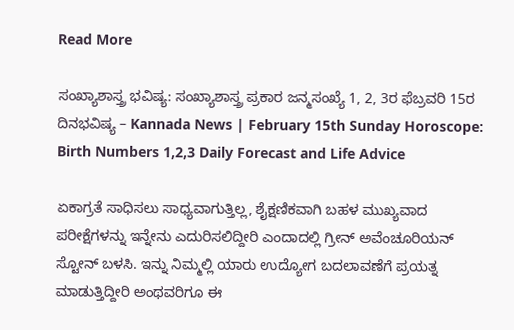Read More

ಸಂಖ್ಯಾಶಾಸ್ತ್ರ ಭವಿಷ್ಯ: ಸಂಖ್ಯಾಶಾಸ್ತ್ರ ಪ್ರಕಾರ ಜನ್ಮಸಂಖ್ಯೆ 1, 2, 3ರ ಫೆಬ್ರವರಿ 15ರ ದಿನಭವಿಷ್ಯ – Kannada News | February 15th Sunday Horoscope: Birth Numbers 1,2,3 Daily Forecast and Life Advice

ಏಕಾಗ್ರತೆ ಸಾಧಿಸಲು ಸಾಧ್ಯವಾಗುತ್ತಿಲ್ಲ, ಶೈಕ್ಷಣಿಕವಾಗಿ ಬಹಳ ಮುಖ್ಯವಾದ ಪರೀಕ್ಷೆಗಳನ್ನು ಇನ್ನೇನು ಎದುರಿಸಲಿದ್ದೀರಿ ಎಂದಾದಲ್ಲಿ ಗ್ರೀನ್ ಅವೆಂಚೂರಿಯನ್ ಸ್ಟೋನ್ ಬಳಸಿ. ಇನ್ನು ನಿಮ್ಮಲ್ಲಿ ಯಾರು ಉದ್ಯೋಗ ಬದಲಾವಣೆಗೆ ಪ್ರಯತ್ನ ಮಾಡುತ್ತಿದ್ದೀರಿ ಅಂಥವರಿಗೂ ಈ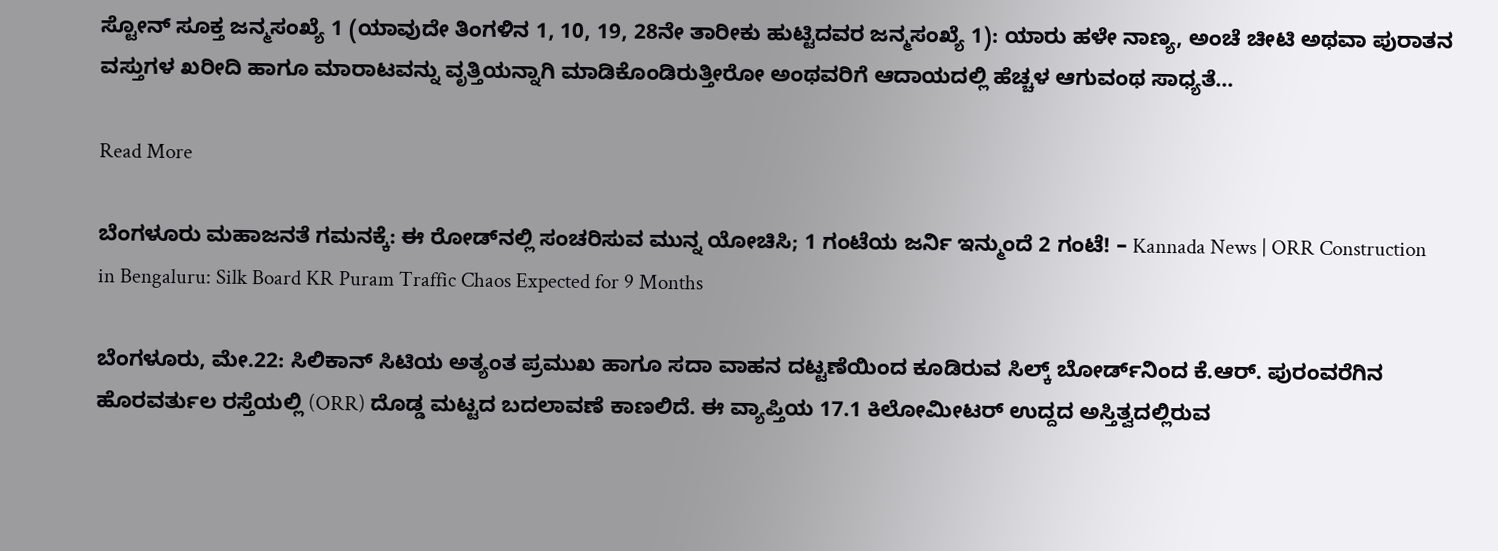ಸ್ಟೋನ್ ಸೂಕ್ತ ಜನ್ಮಸಂಖ್ಯೆ 1 (ಯಾವುದೇ ತಿಂಗಳಿನ 1, 10, 19, 28ನೇ ತಾರೀಕು ಹುಟ್ಟಿದವರ ಜನ್ಮಸಂಖ್ಯೆ 1): ಯಾರು ಹಳೇ ನಾಣ್ಯ, ಅಂಚೆ ಚೀಟಿ ಅಥವಾ ಪುರಾತನ ವಸ್ತುಗಳ ಖರೀದಿ ಹಾಗೂ ಮಾರಾಟವನ್ನು ವೃತ್ತಿಯನ್ನಾಗಿ ಮಾಡಿಕೊಂಡಿರುತ್ತೀರೋ ಅಂಥವರಿಗೆ ಆದಾಯದಲ್ಲಿ ಹೆಚ್ಚಳ ಆಗುವಂಥ ಸಾಧ್ಯತೆ…

Read More

ಬೆಂಗಳೂರು ಮಹಾಜನತೆ ಗಮನಕ್ಕೆ: ಈ ರೋಡ್‌ನಲ್ಲಿ ಸಂಚರಿಸುವ ಮುನ್ನ ಯೋಚಿಸಿ; 1 ಗಂಟೆಯ ಜರ್ನಿ ಇನ್ಮುಂದೆ 2 ಗಂಟೆ! – Kannada News | ORR Construction in Bengaluru: Silk Board KR Puram Traffic Chaos Expected for 9 Months

ಬೆಂಗಳೂರು, ಮೇ.22: ಸಿಲಿಕಾನ್ ಸಿಟಿಯ ಅತ್ಯಂತ ಪ್ರಮುಖ ಹಾಗೂ ಸದಾ ವಾಹನ ದಟ್ಟಣೆಯಿಂದ ಕೂಡಿರುವ ಸಿಲ್ಕ್ ಬೋರ್ಡ್‌ನಿಂದ ಕೆ.ಆರ್. ಪುರಂವರೆಗಿನ ಹೊರವರ್ತುಲ ರಸ್ತೆಯಲ್ಲಿ (ORR) ದೊಡ್ಡ ಮಟ್ಟದ ಬದಲಾವಣೆ ಕಾಣಲಿದೆ. ಈ ವ್ಯಾಪ್ತಿಯ 17.1 ಕಿಲೋಮೀಟರ್ ಉದ್ದದ ಅಸ್ತಿತ್ವದಲ್ಲಿರುವ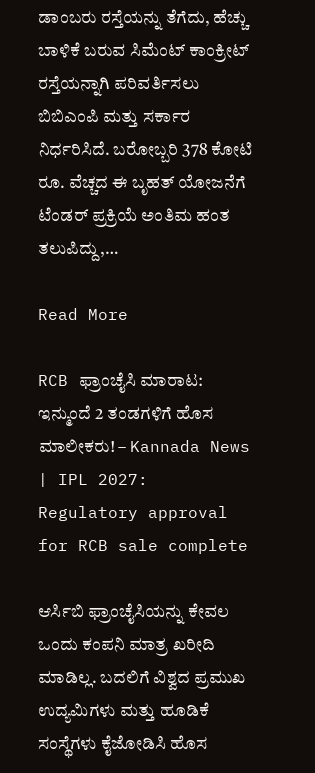ಡಾಂಬರು ರಸ್ತೆಯನ್ನು ತೆಗೆದು, ಹೆಚ್ಚು ಬಾಳಿಕೆ ಬರುವ ಸಿಮೆಂಟ್ ಕಾಂಕ್ರೀಟ್ ರಸ್ತೆಯನ್ನಾಗಿ ಪರಿವರ್ತಿಸಲು ಬಿಬಿಎಂಪಿ ಮತ್ತು ಸರ್ಕಾರ ನಿರ್ಧರಿಸಿದೆ. ಬರೋಬ್ಬರಿ 378 ಕೋಟಿ ರೂ. ವೆಚ್ಚದ ಈ ಬೃಹತ್ ಯೋಜನೆಗೆ ಟೆಂಡರ್ ಪ್ರಕ್ರಿಯೆ ಅಂತಿಮ ಹಂತ ತಲುಪಿದ್ದು,…

Read More

RCB ಫ್ರಾಂಚೈಸಿ ಮಾರಾಟ: ಇನ್ಮುಂದೆ 2 ತಂಡಗಳಿಗೆ ಹೊಸ ಮಾಲೀಕರು! – Kannada News | IPL 2027: Regulatory approval for RCB sale complete

ಆರ್ಸಿಬಿ ಫ್ರಾಂಚೈಸಿಯನ್ನು ಕೇವಲ ಒಂದು ಕಂಪನಿ ಮಾತ್ರ ಖರೀದಿ ಮಾಡಿಲ್ಲ. ಬದಲಿಗೆ ವಿಶ್ವದ ಪ್ರಮುಖ ಉದ್ಯಮಿಗಳು ಮತ್ತು ಹೂಡಿಕೆ ಸಂಸ್ಥೆಗಳು ಕೈಜೋಡಿಸಿ ಹೊಸ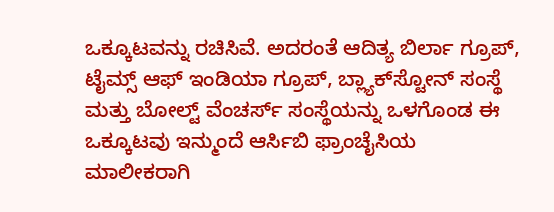ಒಕ್ಕೂಟವನ್ನು ರಚಿಸಿವೆ. ಅದರಂತೆ ಆದಿತ್ಯ ಬಿರ್ಲಾ ಗ್ರೂಪ್, ಟೈಮ್ಸ್ ಆಫ್ ಇಂಡಿಯಾ ಗ್ರೂಪ್, ಬ್ಲ್ಯಾಕ್‌ಸ್ಟೋನ್ ಸಂಸ್ಥೆ ಮತ್ತು ಬೋಲ್ಟ್ ವೆಂಚರ್ಸ್ ಸಂಸ್ಥೆಯನ್ನು ಒಳಗೊಂಡ ಈ ಒಕ್ಕೂಟವು ಇನ್ಮುಂದೆ ಆರ್ಸಿಬಿ ಫ್ರಾಂಚೈಸಿಯ ಮಾಲೀಕರಾಗಿ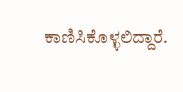ಕಾಣಿಸಿಕೊಳ್ಳಲಿದ್ದಾರೆ.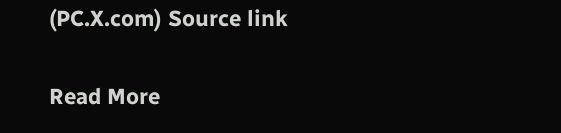(PC.X.com) Source link

Read More